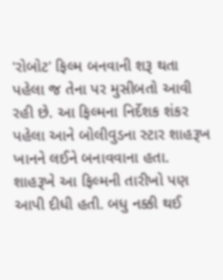'રોબોટ' ફિલ્મ બનવાની શરૂ થતા પહેલા જ તેના પર મુસીબતો આવી રહી છે. આ ફિલ્મના નિર્દેશક શંકર પહેલા આને બોલીવુડના સ્ટાર શાહરૂખ ખાનને લઈને બનાવવાના હતા. શાહરૂખે આ ફિલ્મની તારીખો પણ આપી દીધી હતી. બધુ નક્કી થઈ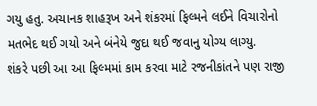ગયુ હતુ. અચાનક શાહરૂખ અને શંકરમાં ફિલ્મને લઈને વિચારોનો મતભેદ થઈ ગયો અને બંનેયે જુદા થઈ જવાનુ યોગ્ય લાગ્યુ.
શંકરે પછી આ આ ફિલ્મમાં કામ કરવા માટે રજનીકાંતને પણ રાજી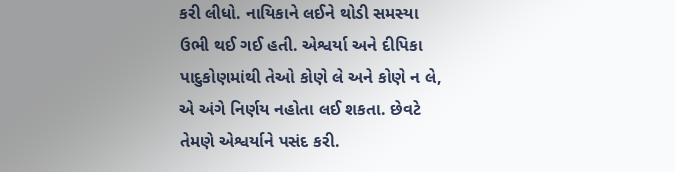કરી લીધો. નાયિકાને લઈને થોડી સમસ્યા ઉભી થઈ ગઈ હતી. એશ્વર્યા અને દીપિકા પાદુકોણમાંથી તેઓ કોણે લે અને કોણે ન લે, એ અંગે નિર્ણય નહોતા લઈ શકતા. છેવટે તેમણે એશ્વર્યાને પસંદ કરી.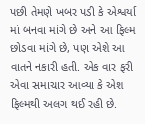પછી તેમણે ખબર પડી કે એશ્વર્યા માં બનવા માંગે છે અને આ ફિલ્મ છોડવા માંગે છે, પણ એશે આ વાતને નકારી હતી. એક વાર ફરી એવા સમાચાર આવ્યા કે એશ ફિલ્મથી અલગ થઈ રહી છે.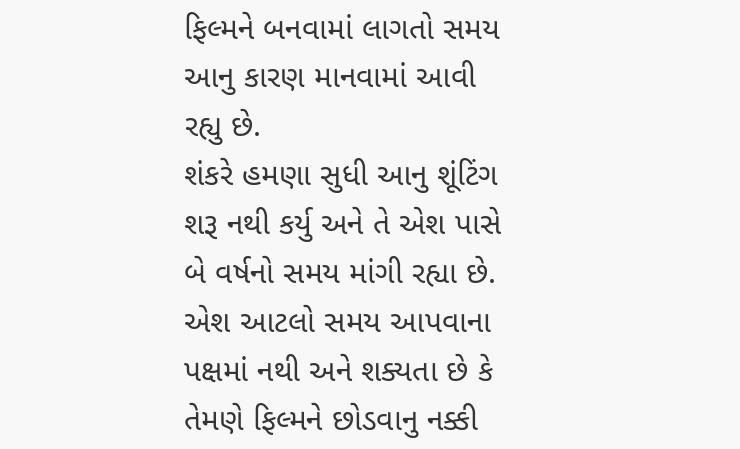ફિલ્મને બનવામાં લાગતો સમય આનુ કારણ માનવામાં આવી રહ્યુ છે.
શંકરે હમણા સુધી આનુ શૂંટિંગ શરૂ નથી કર્યુ અને તે એશ પાસે બે વર્ષનો સમય માંગી રહ્યા છે. એશ આટલો સમય આપવાના પક્ષમાં નથી અને શક્યતા છે કે તેમણે ફિલ્મને છોડવાનુ નક્કી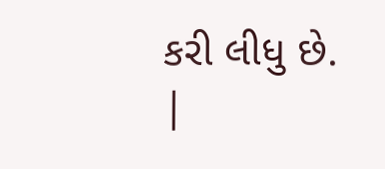કરી લીધુ છે.
|